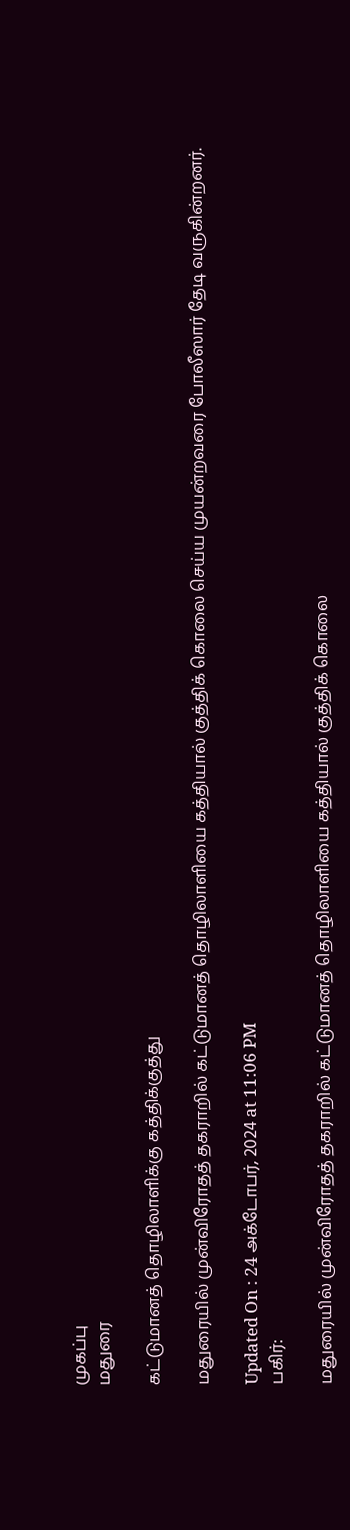முகப்பு
மதுரை

கட்டுமானத் தொழிலாளிக்கு கத்திக்குத்து

மதுரையில் முன்விரோதத் தகராறில் கட்டுமானத் தொழிலாளியை கத்தியால் குத்திக் கொலை செய்ய முயன்றவரை போலீஸார் தேடி வருகின்றனர்.

Updated On : 24 அக்டோபர், 2024 at 11:06 PM
பகிர்:

மதுரையில் முன்விரோதத் தகராறில் கட்டுமானத் தொழிலாளியை கத்தியால் குத்திக் கொலை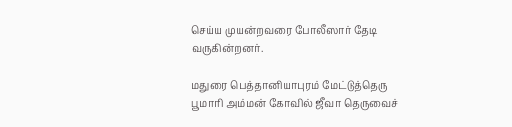செய்ய முயன்றவரை போலீஸார் தேடி வருகின்றனர்.

மதுரை பெத்தானியாபுரம் மேட்டுத்தெரு பூமாரி அம்மன் கோவில் ஜீவா தெருவைச்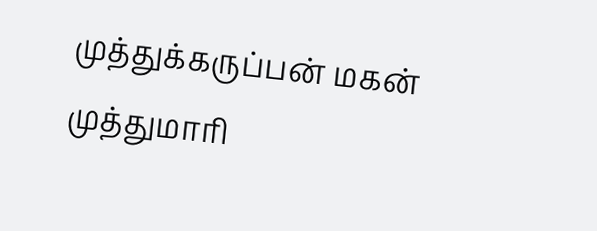முத்துக்கருப்பன் மகன் முத்துமாரி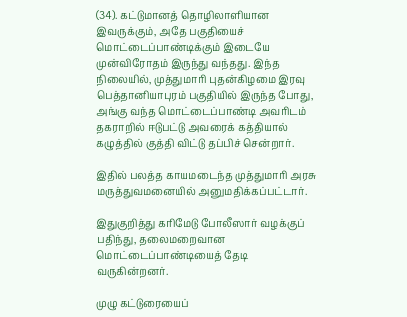(34). கட்டுமானத் தொழிலாளியான இவருக்கும், அதே பகுதியைச் மொட்டைப்பாண்டிக்கும் இடையே முன்விரோதம் இருந்து வந்தது. இந்த நிலையில், முத்துமாரி புதன்கிழமை இரவு பெத்தானியாபுரம் பகுதியில் இருந்த போது, அங்கு வந்த மொட்டைப்பாண்டி அவரிடம் தகராறில் ஈடுபட்டு அவரைக் கத்தியால் கழுத்தில் குத்தி விட்டு தப்பிச் சென்றார்.

இதில் பலத்த காயமடைந்த முத்துமாரி அரசு மருத்துவமனையில் அனுமதிக்கப்பட்டார்.

இதுகுறித்து கரிமேடு போலீஸார் வழக்குப் பதிந்து, தலைமறைவான மொட்டைப்பாண்டியைத் தேடி வருகின்றனர்.

முழு கட்டுரையைப்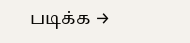படிக்க →